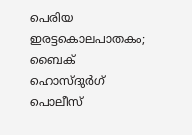പെരിയ ഇരട്ടകൊലപാതകം; ബൈക് ഹൊസ്ദുർഗ് പൊലീസ്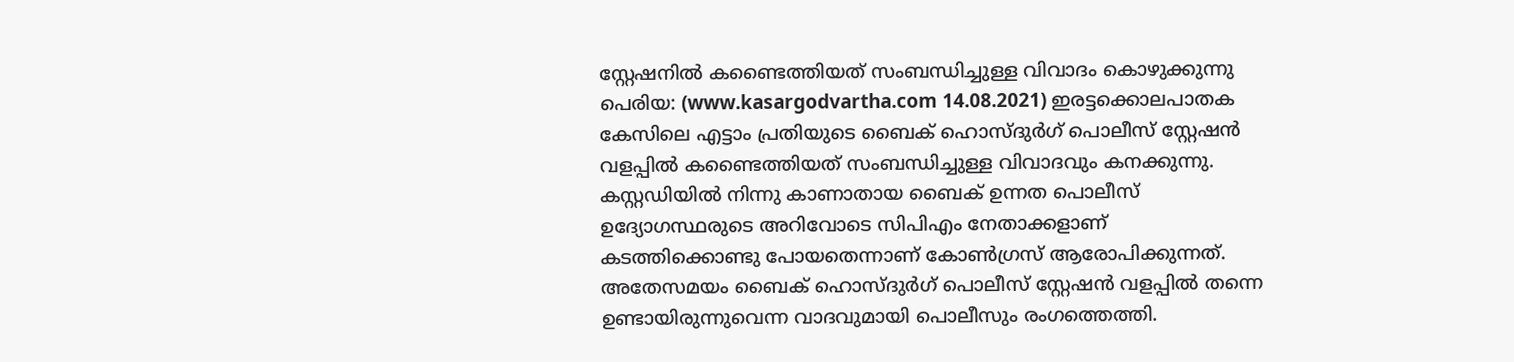സ്റ്റേഷനിൽ കണ്ടൈത്തിയത് സംബന്ധിച്ചുള്ള വിവാദം കൊഴുക്കുന്നു
പെരിയ: (www.kasargodvartha.com 14.08.2021) ഇരട്ടക്കൊലപാതക കേസിലെ എട്ടാം പ്രതിയുടെ ബൈക് ഹൊസ്ദുർഗ് പൊലീസ് സ്റ്റേഷൻ വളപ്പിൽ കണ്ടൈത്തിയത് സംബന്ധിച്ചുള്ള വിവാദവും കനക്കുന്നു. കസ്റ്റഡിയിൽ നിന്നു കാണാതായ ബൈക് ഉന്നത പൊലീസ് ഉദ്യോഗസ്ഥരുടെ അറിവോടെ സിപിഎം നേതാക്കളാണ് കടത്തിക്കൊണ്ടു പോയതെന്നാണ് കോൺഗ്രസ് ആരോപിക്കുന്നത്. അതേസമയം ബൈക് ഹൊസ്ദുർഗ് പൊലീസ് സ്റ്റേഷൻ വളപ്പിൽ തന്നെ ഉണ്ടായിരുന്നുവെന്ന വാദവുമായി പൊലീസും രംഗത്തെത്തി.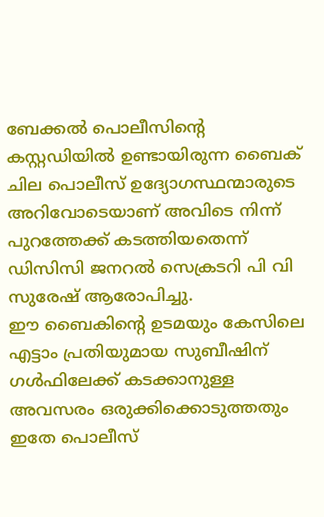ബേക്കൽ പൊലീസിന്റെ കസ്റ്റഡിയിൽ ഉണ്ടായിരുന്ന ബൈക് ചില പൊലീസ് ഉദ്യോഗസ്ഥന്മാരുടെ അറിവോടെയാണ് അവിടെ നിന്ന് പുറത്തേക്ക് കടത്തിയതെന്ന് ഡിസിസി ജനറൽ സെക്രടറി പി വി സുരേഷ് ആരോപിച്ചു.
ഈ ബൈകിന്റെ ഉടമയും കേസിലെ എട്ടാം പ്രതിയുമായ സുബീഷിന് ഗൾഫിലേക്ക് കടക്കാനുള്ള അവസരം ഒരുക്കിക്കൊടുത്തതും ഇതേ പൊലീസ്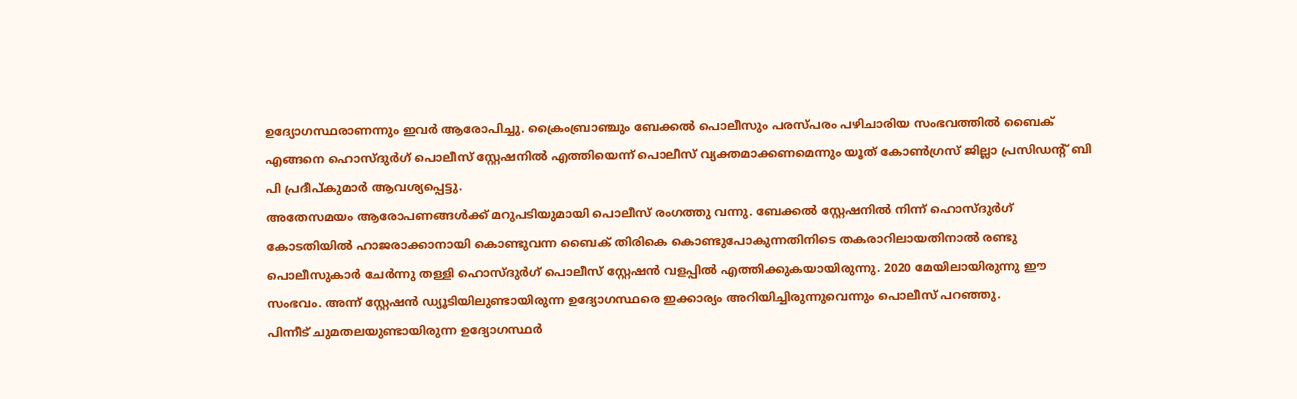ഉദ്യോഗസ്ഥരാണന്നും ഇവർ ആരോപിച്ചു. ക്രൈംബ്രാഞ്ചും ബേക്കൽ പൊലീസും പരസ്പരം പഴിചാരിയ സംഭവത്തിൽ ബൈക് എങ്ങനെ ഹൊസ്ദുർഗ് പൊലീസ് സ്റ്റേഷനിൽ എത്തിയെന്ന് പൊലീസ് വ്യക്തമാക്കണമെന്നും യൂത് കോൺഗ്രസ് ജില്ലാ പ്രസിഡന്റ് ബി പി പ്രദീപ്കുമാർ ആവശ്യപ്പെട്ടു.
അതേസമയം ആരോപണങ്ങൾക്ക് മറുപടിയുമായി പൊലീസ് രംഗത്തു വന്നു. ബേക്കൽ സ്റ്റേഷനിൽ നിന്ന് ഹൊസ്ദുർഗ് കോടതിയിൽ ഹാജരാക്കാനായി കൊണ്ടുവന്ന ബൈക് തിരികെ കൊണ്ടുപോകുന്നതിനിടെ തകരാറിലായതിനാൽ രണ്ടു പൊലീസുകാർ ചേർന്നു തള്ളി ഹൊസ്ദുർഗ് പൊലീസ് സ്റ്റേഷൻ വളപ്പിൽ എത്തിക്കുകയായിരുന്നു. 2020 മേയിലായിരുന്നു ഈ സംഭവം. അന്ന് സ്റ്റേഷൻ ഡ്യൂടിയിലുണ്ടായിരുന്ന ഉദ്യോഗസ്ഥരെ ഇക്കാര്യം അറിയിച്ചിരുന്നുവെന്നും പൊലീസ് പറഞ്ഞു.
പിന്നീട് ചുമതലയുണ്ടായിരുന്ന ഉദ്യോഗസ്ഥർ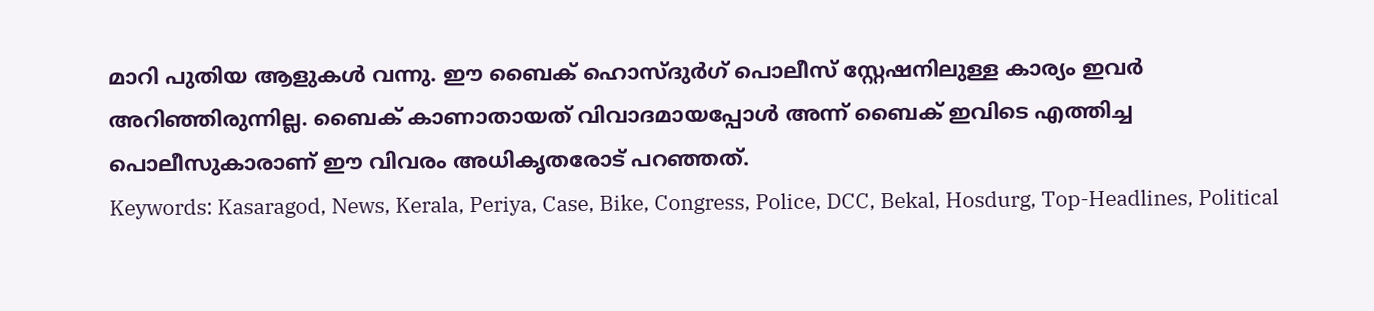മാറി പുതിയ ആളുകൾ വന്നു. ഈ ബൈക് ഹൊസ്ദുർഗ് പൊലീസ് സ്റ്റേഷനിലുള്ള കാര്യം ഇവർ അറിഞ്ഞിരുന്നില്ല. ബൈക് കാണാതായത് വിവാദമായപ്പോൾ അന്ന് ബൈക് ഇവിടെ എത്തിച്ച പൊലീസുകാരാണ് ഈ വിവരം അധികൃതരോട് പറഞ്ഞത്.
Keywords: Kasaragod, News, Kerala, Periya, Case, Bike, Congress, Police, DCC, Bekal, Hosdurg, Top-Headlines, Political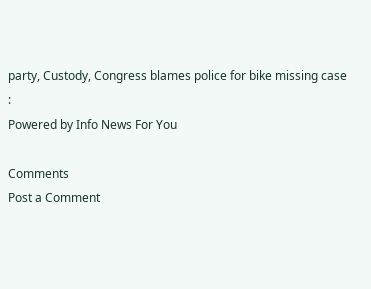party, Custody, Congress blames police for bike missing case
:
Powered by Info News For You

Comments
Post a Comment